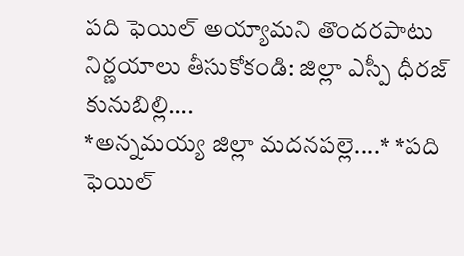పది ఫెయిల్ అయ్యామని తొందరపాటు నిర్ణయాలు తీసుకోకండి: జిల్లా ఎస్పీ ధీరజ్ కునుబిల్లి….
*అన్నమయ్య జిల్లా మదనపల్లె....* *పది ఫెయిల్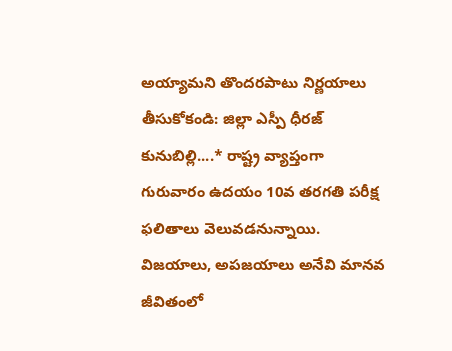అయ్యామని తొందరపాటు నిర్ణయాలు తీసుకోకండి: జిల్లా ఎస్పీ ధీరజ్ కునుబిల్లి....* రాష్ట్ర వ్యాప్తంగా గురువారం ఉదయం 10వ తరగతి పరీక్ష ఫలితాలు వెలువడనున్నాయి. విజయాలు, అపజయాలు అనేవి మానవ జీవితంలో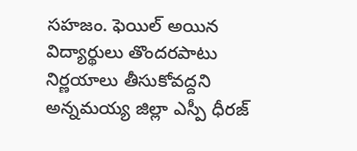సహజం. ఫెయిల్ అయిన విద్యార్థులు తొందరపాటు నిర్ణయాలు తీసుకోవద్దని అన్నమయ్య జిల్లా ఎస్పీ ధీరజ్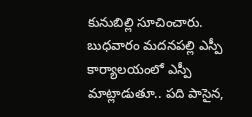కునుబిల్లి సూచించారు. బుధవారం మదనపల్లి ఎస్పీ కార్యాలయంలో ఎస్పీ మాట్లాడుతూ.. పది పాసైన,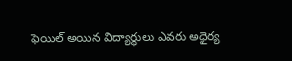ఫెయిల్ అయిన విద్యార్థులు ఎవరు అధైర్య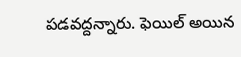పడవద్దన్నారు. ఫెయిల్ అయిన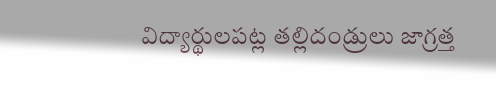విద్యార్థులపట్ల తల్లిదండ్రులు జాగ్రత్త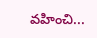వహించి...